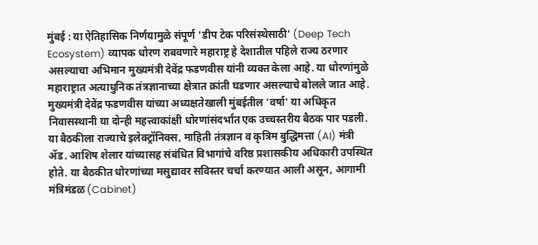मुंबई : या ऐतिहासिक निर्णयामुळे संपूर्ण 'डीप टेक परिसंस्थेसाठी' (Deep Tech Ecosystem) व्यापक धोरण राबवणारे महाराष्ट्र हे देशातील पहिले राज्य ठरणार असल्याचा अभिमान मुख्यमंत्री देवेंद्र फडणवीस यांनी व्यक्त केला आहे. या धोरणांमुळे महाराष्ट्रात अत्याधुनिक तंत्रज्ञानाच्या क्षेत्रात क्रांती घडणार असल्याचे बोलले जात आहे.
मुख्यमंत्री देवेंद्र फडणवीस यांच्या अध्यक्षतेखाली मुंबईतील 'वर्षा' या अधिकृत निवासस्थानी या दोन्ही महत्त्वाकांक्षी धोरणांसंदर्भात एक उच्चस्तरीय बैठक पार पडली. या बैठकीला राज्याचे इलेक्ट्रॉनिक्स, माहिती तंत्रज्ञान व कृत्रिम बुद्धिमत्ता (AI) मंत्री ॲड. आशिष शेलार यांच्यासह संबंधित विभागांचे वरिष्ठ प्रशासकीय अधिकारी उपस्थित होते. या बैठकीत धोरणांच्या मसुद्यावर सविस्तर चर्चा करण्यात आली असून, आगामी मंत्रिमंडळ (Cabinet)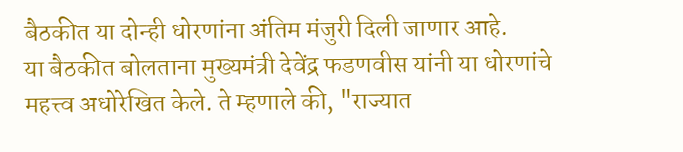बैठकीत या दोन्ही धोरणांना अंतिम मंजुरी दिली जाणार आहे.
या बैठकीत बोलताना मुख्यमंत्री देवेंद्र फडणवीस यांनी या धोरणांचे महत्त्व अधोरेखित केले. ते म्हणाले की, "राज्यात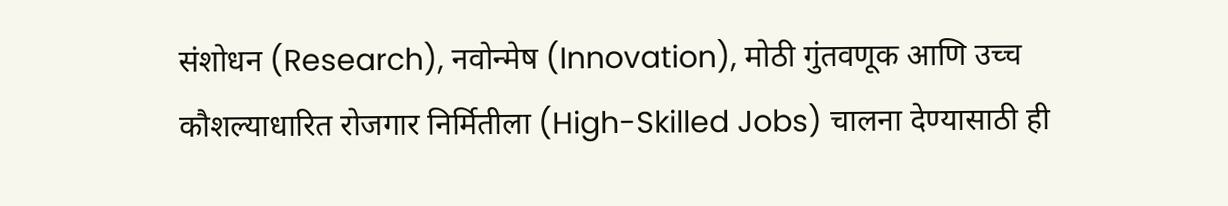संशोधन (Research), नवोन्मेष (Innovation), मोठी गुंतवणूक आणि उच्च कौशल्याधारित रोजगार निर्मितीला (High-Skilled Jobs) चालना देण्यासाठी ही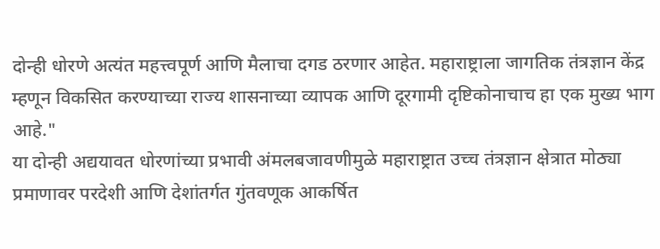दोन्ही धोरणे अत्यंत महत्त्वपूर्ण आणि मैलाचा दगड ठरणार आहेत. महाराष्ट्राला जागतिक तंत्रज्ञान केंद्र म्हणून विकसित करण्याच्या राज्य शासनाच्या व्यापक आणि दूरगामी दृष्टिकोनाचाच हा एक मुख्य भाग आहे."
या दोन्ही अद्ययावत धोरणांच्या प्रभावी अंमलबजावणीमुळे महाराष्ट्रात उच्च तंत्रज्ञान क्षेत्रात मोठ्या प्रमाणावर परदेशी आणि देशांतर्गत गुंतवणूक आकर्षित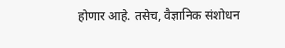होणार आहे. तसेच, वैज्ञानिक संशोधन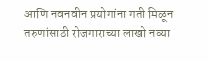आणि नवनवीन प्रयोगांना गती मिळून तरुणांसाठी रोजगाराच्या लाखो नव्या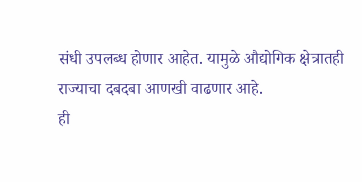संधी उपलब्ध होणार आहेत. यामुळे औद्योगिक क्षेत्रातही राज्याचा दबदबा आणखी वाढणार आहे.
ही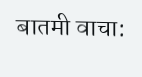बातमी वाचा: